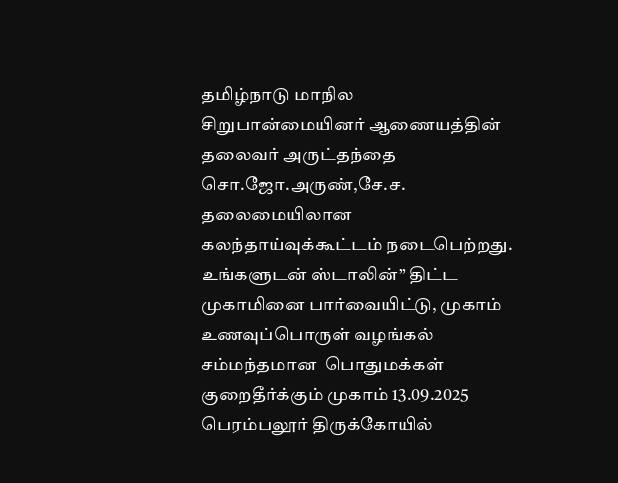தமிழ்நாடு மாநில சிறுபான்மையினர் ஆணையத்தின் தலைவர் அருட்தந்தை சொ.ஜோ.அருண்,சே.ச. தலைமையிலான கலந்தாய்வுக்கூட்டம் நடைபெற்றது.
உங்களுடன் ஸ்டாலின்” திட்ட முகாமினை பார்வையிட்டு, முகாம்
உணவுப்பொருள் வழங்கல்  சம்மந்தமான  பொதுமக்கள் குறைதீர்க்கும் முகாம் 13.09.2025
பெரம்பலூர் திருக்கோயில்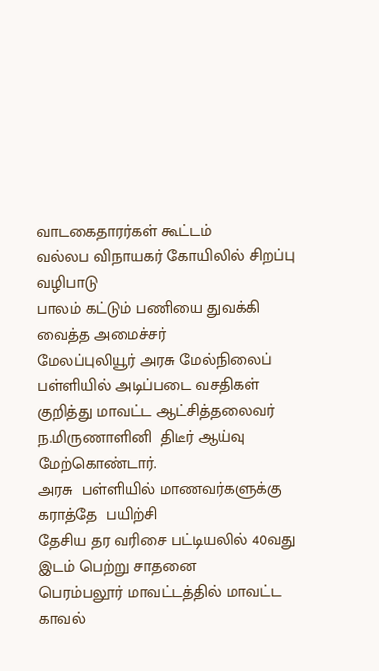வாடகைதாரர்கள் கூட்டம்
வல்லப விநாயகர் கோயிலில் சிறப்பு வழிபாடு
பாலம் கட்டும் பணியை துவக்கி வைத்த அமைச்சர்
மேலப்புலியூர் அரசு மேல்நிலைப் பள்ளியில் அடிப்படை வசதிகள் குறித்து மாவட்ட ஆட்சித்தலைவர்  ந.மிருணாளினி  திடீர் ஆய்வு மேற்கொண்டார்.
அரசு  பள்ளியில் மாணவர்களுக்கு கராத்தே  பயிற்சி
தேசிய தர வரிசை பட்டியலில் 40வது இடம் பெற்று சாதனை
பெரம்பலூர் மாவட்டத்தில் மாவட்ட காவல்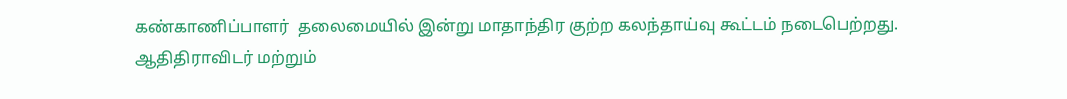கண்காணிப்பாளர்  தலைமையில் இன்று மாதாந்திர குற்ற கலந்தாய்வு கூட்டம் நடைபெற்றது.
ஆதிதிராவிடர் மற்றும்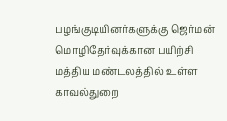பழங்குடியினர்களுக்கு ஜெர்மன் மொழிதேர்வுக்கான பயிற்சி
மத்திய மண்டலத்தில் உள்ள காவல்துறை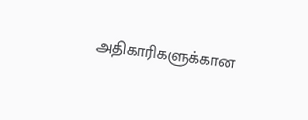அதிகாரிகளுக்கான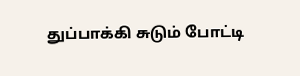துப்பாக்கி சுடும் போட்டி